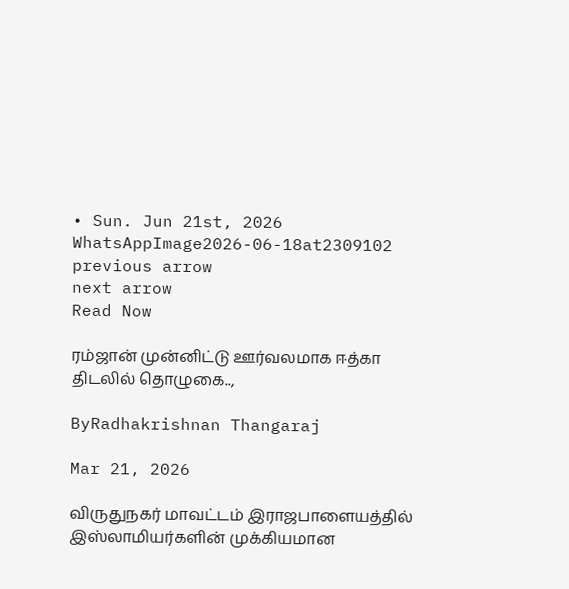• Sun. Jun 21st, 2026
WhatsAppImage2026-06-18at2309102
previous arrow
next arrow
Read Now

ரம்ஜான் முன்னிட்டு ஊர்வலமாக ஈத்கா திடலில் தொழுகை..,

ByRadhakrishnan Thangaraj

Mar 21, 2026

விருதுநகர் மாவட்டம் இராஜபாளையத்தில் இஸ்லாமியர்களின் முக்கியமான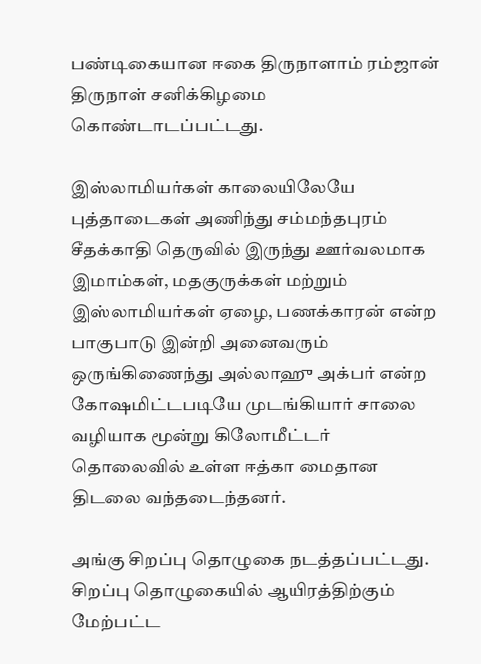பண்டிகையான ஈகை திருநாளாம் ரம்ஜான் திருநாள் சனிக்கிழமை கொண்டாடப்பட்டது.

இஸ்லாமியர்கள் காலையிலேயே புத்தாடைகள் அணிந்து சம்மந்தபுரம் சீதக்காதி தெருவில் இருந்து ஊர்வலமாக இமாம்கள், மதகுருக்கள் மற்றும் இஸ்லாமியர்கள் ஏழை, பணக்காரன் என்ற பாகுபாடு இன்றி அனைவரும் ஒருங்கிணைந்து அல்லாஹு அக்பர் என்ற கோஷமிட்டபடியே முடங்கியார் சாலை வழியாக மூன்று கிலோமீட்டர் தொலைவில் உள்ள ஈத்கா மைதான திடலை வந்தடைந்தனர்.

அங்கு சிறப்பு தொழுகை நடத்தப்பட்டது. சிறப்பு தொழுகையில் ஆயிரத்திற்கும் மேற்பட்ட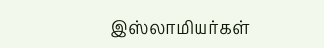இஸ்லாமியர்கள்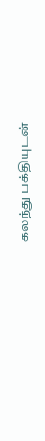கலந்து பக்தியுடன்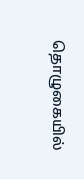தொழுகையில்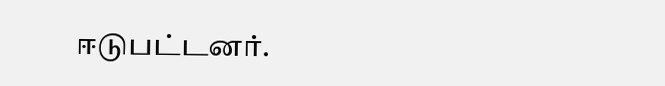ஈடுபட்டனர்.